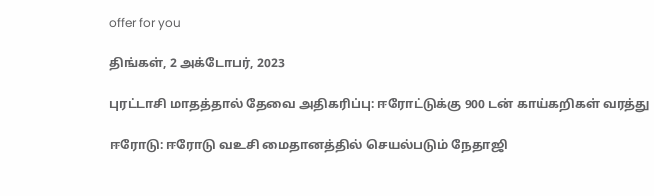offer for you

திங்கள், 2 அக்டோபர், 2023

புரட்டாசி மாதத்தால் தேவை அதிகரிப்பு: ஈரோட்டுக்கு 900 டன் காய்கறிகள் வரத்து

ஈரோடு: ஈரோடு வஉசி மைதானத்தில் செயல்படும் நேதாஜி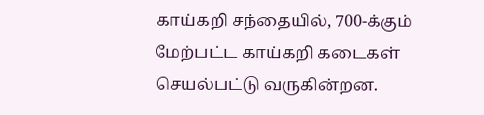காய்கறி சந்தையில், 700-க்கும் மேற்பட்ட காய்கறி கடைகள் செயல்பட்டு வருகின்றன.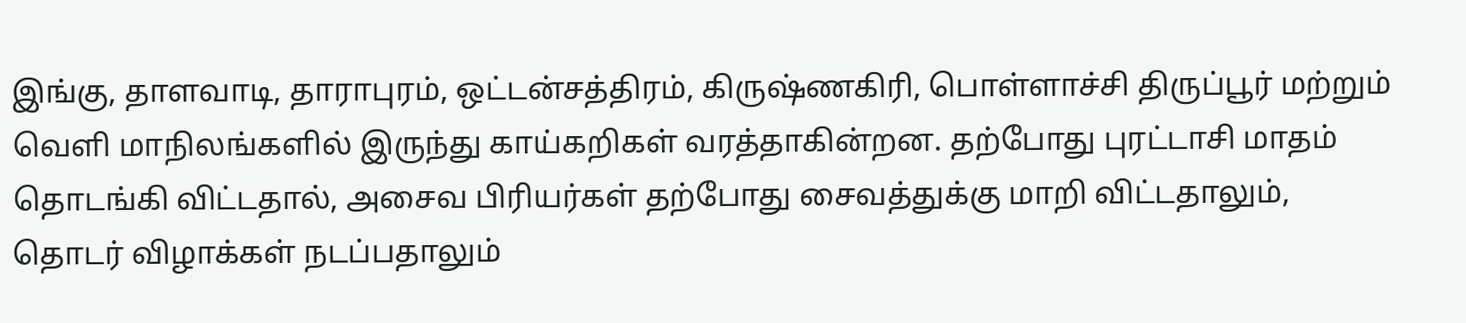இங்கு, தாளவாடி, தாராபுரம், ஒட்டன்சத்திரம், கிருஷ்ணகிரி, பொள்ளாச்சி திருப்பூர் மற்றும் வெளி மாநிலங்களில் இருந்து காய்கறிகள் வரத்தாகின்றன. தற்போது புரட்டாசி மாதம் தொடங்கி விட்டதால், அசைவ பிரியர்கள் தற்போது சைவத்துக்கு மாறி விட்டதாலும், தொடர் விழாக்கள் நடப்பதாலும்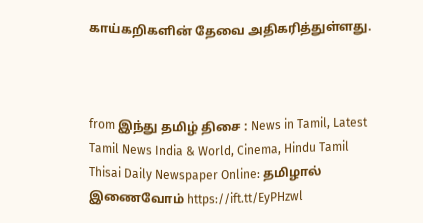காய்கறிகளின் தேவை அதிகரித்துள்ளது.



from இந்து தமிழ் திசை : News in Tamil, Latest Tamil News India & World, Cinema, Hindu Tamil Thisai Daily Newspaper Online: தமிழால் இணைவோம் https://ift.tt/EyPHzwl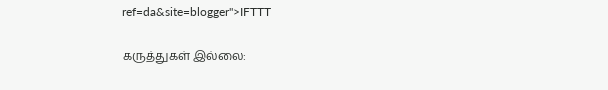ref=da&site=blogger">IFTTT

கருத்துகள் இல்லை: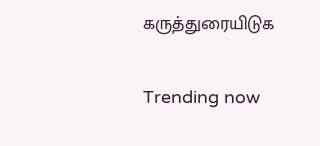கருத்துரையிடுக

Trending now